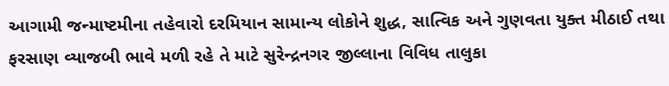આગામી જન્માષ્ટમીના તહેવારો દરમિયાન સામાન્ય લોકોને શુદ્ધ, સાત્વિક અને ગુણવતા યુક્ત મીઠાઈ તથા ફરસાણ વ્યાજબી ભાવે મળી રહે તે માટે સુરેન્દ્રનગર જીલ્લાના વિવિધ તાલુકા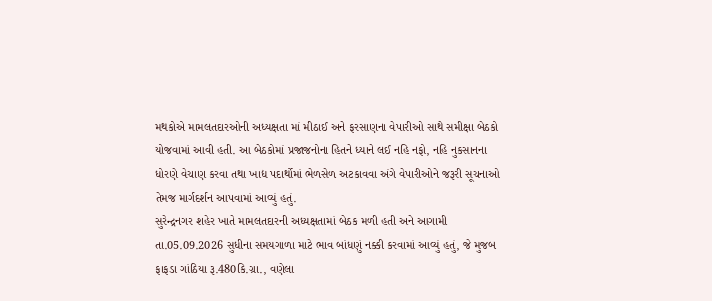મથકોએ મામલતદારઓની અધ્યક્ષતા માં મીઠાઈ અને ફરસાણના વેપારીઓ સાથે સમીક્ષા બેઠકો યોજવામાં આવી હતી. આ બેઠકોમાં પ્રજાજનોના હિતને ધ્યાને લઈ નહિ નફો, નહિ નુકસાનના ધોરણે વેચાણ કરવા તથા ખાદ્ય પદાર્થોમાં ભેળસેળ અટકાવવા અંગે વેપારીઓને જરૂરી સૂચનાઓ તેમજ માર્ગદર્શન આપવામાં આવ્યું હતું.
સુરેન્દ્રનગર શહેર ખાતે મામલતદારની અધ્યક્ષતામાં બેઠક મળી હતી અને આગામી તા.05.09.2026 સુધીના સમયગાળા માટે ભાવ બાંધણું નક્કી કરવામાં આવ્યું હતું, જે મુજબ ફાફડા ગાંઠિયા રૂ.480કિ.ગ્રા., વણેલા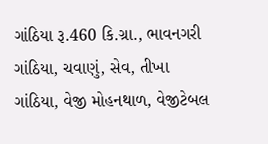ગાંઠિયા રૂ.460 કિ.ગ્રા., ભાવનગરી ગાંઠિયા, ચવાણું, સેવ, તીખા ગાંઠિયા, વેજી મોહનથાળ, વેજીટેબલ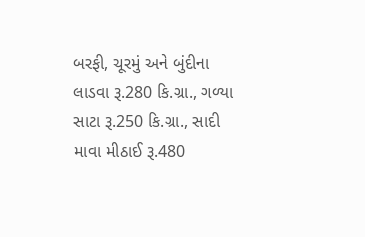બરફી, ચૂરમું અને બુંદીના લાડવા રૂ.280 કિ.ગ્રા., ગળ્યા સાટા રૂ.250 કિ.ગ્રા., સાદી માવા મીઠાઈ રૂ.480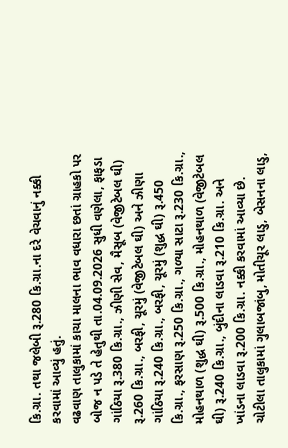કિ.ગ્રા. તથા જલેબી રૂ.280 કિ.ગ્રા.ના દરે વેચવાનું નક્કી કરવામાં આવ્યું હતું.
વઢવાણ તાલુકામાં કાચા માલના ભાવ વધારા છતાં ગ્રાહકો પર બોજ ન પડે તે હેતુથી તા.04.09.2026 સુધી વણેલા, ફાફડા ગાંઠિયા રૂ.380 કિ.ગ્રા., ઝીણી સેવ, મૈસૂબ (વેજીટેબલ ઘી) રૂ.260 કિ.ગ્રા., બરફી, ચૂરમું (વેજીટેબલ ઘી) અને ઝીણા ગાંઠિયા રૂ.240 કિ.ગ્રા., બરફી, ચૂરમું (શુદ્ધ ઘી) રૂ.450 કિ.ગ્રા., ફરસાણ રૂ.250 કિ.ગ્રા., ગળ્યા સાટા રૂ.230 કિ.ગ્રા., મોહનથાળ (શુદ્ધ ઘી) રૂ.500 કિ.ગ્રા., મોહનથાળ (વેજીટેબલ ઘી) રૂ.240 કિ.ગ્રા., બુંદીના લાડવા રૂ.210 કિ.ગ્રા. અને ખાંડના લાડવા રૂ.200 કિ.ગ્રા. નક્કી કરવામાં આવ્યા છે.
ચોટીલા તાલુકામાં ગુલાબજાંબુ, મોતીચૂર લાડુ, બેસનના લાડુ,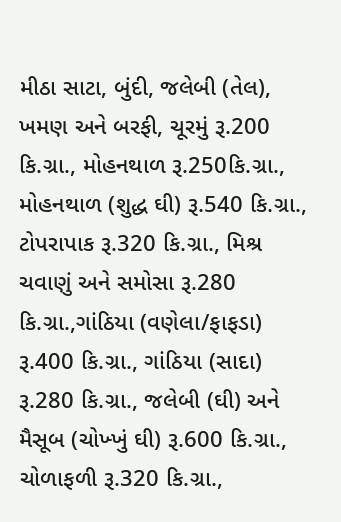મીઠા સાટા, બુંદી, જલેબી (તેલ), ખમણ અને બરફી, ચૂરમું રૂ.200 કિ.ગ્રા., મોહનથાળ રૂ.250કિ.ગ્રા., મોહનથાળ (શુદ્ધ ઘી) રૂ.540 કિ.ગ્રા., ટોપરાપાક રૂ.320 કિ.ગ્રા., મિશ્ર ચવાણું અને સમોસા રૂ.280 કિ.ગ્રા.,ગાંઠિયા (વણેલા/ફાફડા) રૂ.400 કિ.ગ્રા., ગાંઠિયા (સાદા) રૂ.280 કિ.ગ્રા., જલેબી (ઘી) અને મૈસૂબ (ચોખ્ખું ઘી) રૂ.600 કિ.ગ્રા., ચોળાફળી રૂ.320 કિ.ગ્રા.,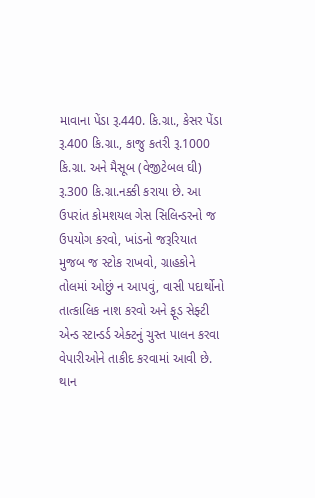માવાના પેંડા રૂ.440. કિ.ગ્રા., કેસર પેંડા રૂ.400 કિ.ગ્રા., કાજુ કતરી રૂ.1000 કિ.ગ્રા. અને મૈસૂબ (વેજીટેબલ ઘી) રૂ.300 કિ.ગ્રા.નક્કી કરાયા છે. આ ઉપરાંત કોમશયલ ગેસ સિલિન્ડરનો જ ઉપયોગ કરવો, ખાંડનો જરૂરિયાત મુજબ જ સ્ટોક રાખવો, ગ્રાહકોને તોલમાં ઓછું ન આપવું, વાસી પદાર્થોનો તાત્કાલિક નાશ કરવો અને ફૂડ સેફ્ટી એન્ડ સ્ટાન્ડર્ડ એક્ટનું ચુસ્ત પાલન કરવા વેપારીઓને તાકીદ કરવામાં આવી છે.
થાન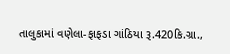તાલુકામાં વણેલા-ફાફડા ગાંઠિયા રૂ.420કિ.ગ્રા.,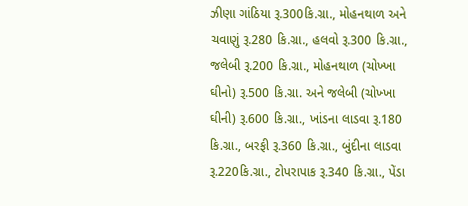ઝીણા ગાંઠિયા રૂ.300કિ.ગ્રા., મોહનથાળ અને ચવાણું રૂ.280 કિ.ગ્રા., હલવો રૂ.300 કિ.ગ્રા., જલેબી રૂ.200 કિ.ગ્રા., મોહનથાળ (ચોખ્ખા ઘીનો) રૂ.500 કિ.ગ્રા. અને જલેબી (ચોખ્ખા ઘીની) રૂ.600 કિ.ગ્રા., ખાંડના લાડવા રૂ.180 કિ.ગ્રા., બરફી રૂ.360 કિ.ગ્રા., બુંદીના લાડવા રૂ.220કિ.ગ્રા., ટોપરાપાક રૂ.340 કિ.ગ્રા., પેંડા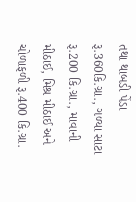તથા થાબડી પેંડા રૂ.360કિ.ગ્રા., ગળ્યા સાટા રૂ.200 કિ.ગ્રા., માવાની મીઠાઈ, મિશ્ર મીઠાઈ અને ચોળાફળી રૂ.400 કિ.ગ્રા.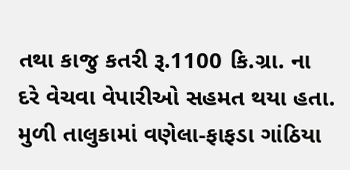તથા કાજુ કતરી રૂ.1100 કિ.ગ્રા. ના દરે વેચવા વેપારીઓ સહમત થયા હતા.
મુળી તાલુકામાં વણેલા-ફાફડા ગાંઠિયા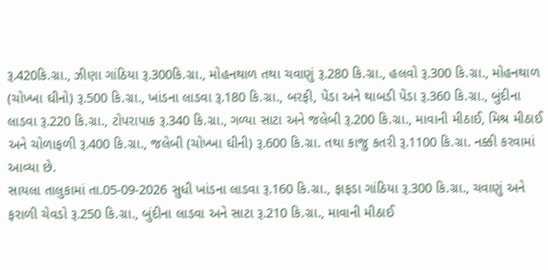રૂ.420કિ.ગ્રા., ઝીણા ગાંઠિયા રૂ.300કિ.ગ્રા., મોહનથાળ તથા ચવાણું રૂ.280 કિ.ગ્રા., હલવો રૂ.300 કિ.ગ્રા., મોહનથાળ (ચોખ્ખા ઘીનો) રૂ.500 કિ.ગ્રા., ખાંડના લાડવા રૂ.180 કિ.ગ્રા., બરફી, પેંડા અને થાબડી પેંડા રૂ.360 કિ.ગ્રા., બુંદીના લાડવા રૂ.220 કિ.ગ્રા., ટોપરાપાક રૂ.340 કિ.ગ્રા., ગળ્યા સાટા અને જલેબી રૂ.200 કિ.ગ્રા., માવાની મીઠાઈ, મિશ્ર મીઠાઈ અને ચોળાફળી રૂ.400 કિ.ગ્રા., જલેબી (ચોખ્ખા ઘીની) રૂ.600 કિ.ગ્રા. તથા કાજુ કતરી રૂ.1100 કિ.ગ્રા. નક્કી કરવામાં આવ્યા છે.
સાયલા તાલુકામાં તા.05-09-2026 સુધી ખાંડના લાડવા રૂ.160 કિ.ગ્રા., ફાફડા ગાંઠિયા રૂ.300 કિ.ગ્રા., ચવાણું અને ફરાળી ચેવડો રૂ.250 કિ.ગ્રા., બુંદીના લાડવા અને સાટા રૂ.210 કિ.ગ્રા., માવાની મીઠાઈ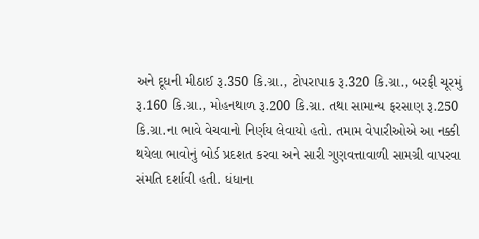અને દૂધની મીઠાઈ રૂ.350 કિ.ગ્રા., ટોપરાપાક રૂ.320 કિ.ગ્રા., બરફી ચૂરમું રૂ.160 કિ.ગ્રા., મોહનથાળ રૂ.200 કિ.ગ્રા. તથા સામાન્ય ફરસાણ રૂ.250 કિ.ગ્રા.ના ભાવે વેચવાનો નિર્ણય લેવાયો હતો. તમામ વેપારીઓએ આ નક્કી થયેલા ભાવોનું બોર્ડ પ્રદશત કરવા અને સારી ગુણવત્તાવાળી સામગ્રી વાપરવા સંમતિ દર્શાવી હતી. ધંધાના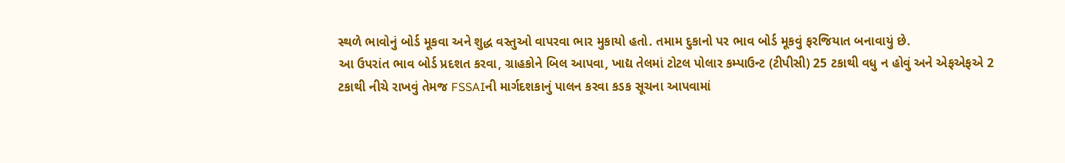સ્થળે ભાવોનું બોર્ડ મૂકવા અને શુદ્ધ વસ્તુઓ વાપરવા ભાર મુકાયો હતો. તમામ દુકાનો પર ભાવ બોર્ડ મૂકવું ફરજિયાત બનાવાયું છે.
આ ઉપરાંત ભાવ બોર્ડ પ્રદશત કરવા, ગ્રાહકોને બિલ આપવા, ખાદ્ય તેલમાં ટોટલ પોલાર કમ્પાઉન્ટ (ટીપીસી) 25 ટકાથી વધુ ન હોવું અને એફએફએ 2 ટકાથી નીચે રાખવું તેમજ FSSAIની માર્ગદશકાનું પાલન કરવા કડક સૂચના આપવામાં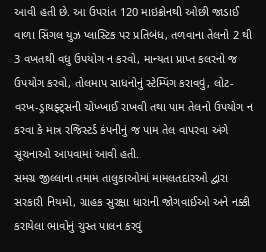આવી હતી છે. આ ઉપરાંત 120 માઇક્રોનથી ઓછી જાડાઈ વાળા સિંગલ યુઝ પ્લાસ્ટિક પર પ્રતિબંધ, તળવાના તેલનો 2 થી 3 વખતથી વધુ ઉપયોગ ન કરવો, માન્યતા પ્રાપ્ત કલરનો જ ઉપયોગ કરવો, તોલમાપ સાધનોનું સ્ટેમ્પિંગ કરાવવું, લોટ-વરખ-ડ્રાયફ્ટ્સની ચોખ્ખાઈ રાખવી તથા પામ તેલનો ઉપયોગ ન કરવા કે માત્ર રજિસ્ટર્ડ કંપનીનું જ પામ તેલ વાપરવા અંગે સૂચનાઓ આપવામાં આવી હતી.
સમગ્ર જીલ્લાના તમામ તાલુકાઓમાં મામલતદારઓ દ્વારા સરકારી નિયમો, ગ્રાહક સુરક્ષા ધારાની જોગવાઈઓ અને નક્કી કરાયેલા ભાવોનું ચુસ્ત પાલન કરવું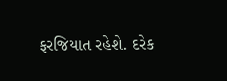ફરજિયાત રહેશે. દરેક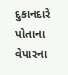દુકાનદારે પોતાના વેપારના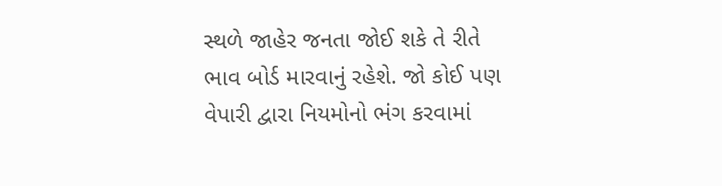સ્થળે જાહેર જનતા જોઈ શકે તે રીતે ભાવ બોર્ડ મારવાનું રહેશે. જો કોઈ પણ વેપારી દ્વારા નિયમોનો ભંગ કરવામાં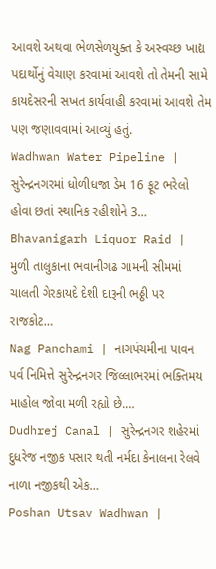આવશે અથવા ભેળસેળયુક્ત કે અસ્વચ્છ ખાદ્ય પદાર્થોનું વેચાણ કરવામાં આવશે તો તેમની સામે કાયદેસરની સખત કાર્યવાહી કરવામાં આવશે તેમ પણ જણાવવામાં આવ્યું હતું.
Wadhwan Water Pipeline | સુરેન્દ્રનગરમાં ધોળીધજા ડેમ 16 ફૂટ ભરેલો હોવા છતાં સ્થાનિક રહીશોને 3…
Bhavanigarh Liquor Raid | મુળી તાલુકાના ભવાનીગઢ ગામની સીમમાં ચાલતી ગેરકાયદે દેશી દારૂની ભઠ્ઠી પર રાજકોટ…
Nag Panchami | નાગપંચમીના પાવન પર્વ નિમિત્તે સુરેન્દ્રનગર જિલ્લાભરમાં ભક્તિમય માહોલ જોવા મળી રહ્યો છે.…
Dudhrej Canal | સુરેન્દ્રનગર શહેરમાં દુધરેજ નજીક પસાર થતી નર્મદા કેનાલના રેલવે નાળા નજીકથી એક…
Poshan Utsav Wadhwan |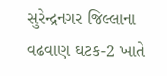સુરેન્દ્રનગર જિલ્લાના વઢવાણ ઘટક-2 ખાતે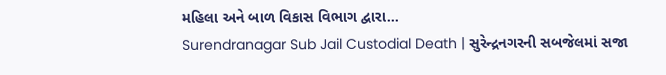મહિલા અને બાળ વિકાસ વિભાગ દ્વારા…
Surendranagar Sub Jail Custodial Death | સુરેન્દ્રનગરની સબજેલમાં સજા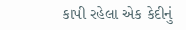કાપી રહેલા એક કેદીનું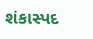શંકાસ્પદ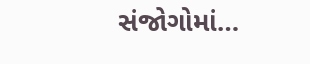સંજોગોમાં…